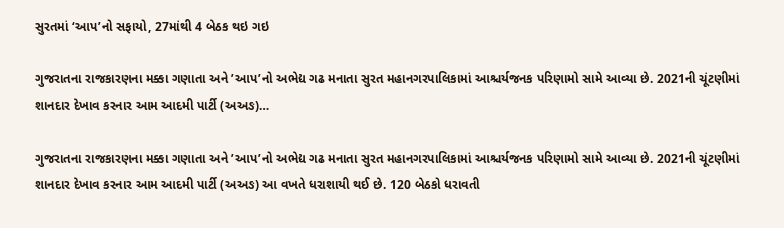સુરતમાં ‘આપ’નો સફાયો, 27માંથી 4 બેઠક થઇ ગઇ

ગુજરાતના રાજકારણના મક્કા ગણાતા અને ’આપ’નો અભેદ્ય ગઢ મનાતા સુરત મહાનગરપાલિકામાં આશ્ચર્યજનક પરિણામો સામે આવ્યા છે. 2021ની ચૂંટણીમાં શાનદાર દેખાવ કરનાર આમ આદમી પાર્ટી (અઅઙ)…

ગુજરાતના રાજકારણના મક્કા ગણાતા અને ’આપ’નો અભેદ્ય ગઢ મનાતા સુરત મહાનગરપાલિકામાં આશ્ચર્યજનક પરિણામો સામે આવ્યા છે. 2021ની ચૂંટણીમાં શાનદાર દેખાવ કરનાર આમ આદમી પાર્ટી (અઅઙ) આ વખતે ધરાશાયી થઈ છે. 120 બેઠકો ધરાવતી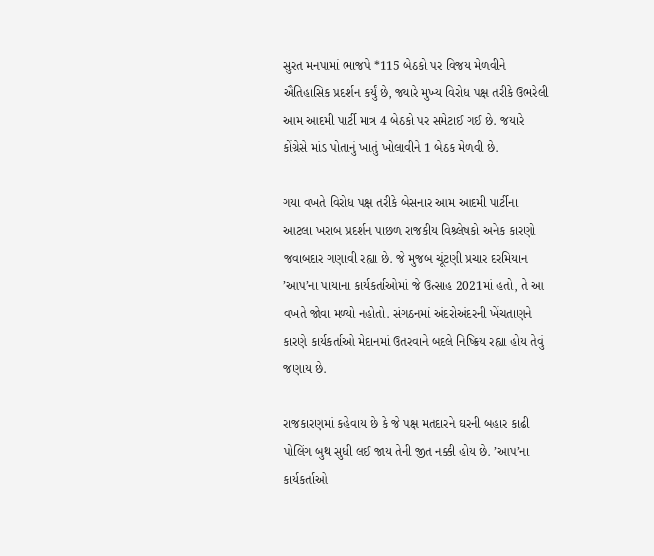સુરત મનપામાં ભાજપે *115 બેઠકો પર વિજય મેળવીને ઐતિહાસિક પ્રદર્શન કર્યું છે, જ્યારે મુખ્ય વિરોધ પક્ષ તરીકે ઉભરેલી આમ આદમી પાર્ટી માત્ર 4 બેઠકો પર સમેટાઈ ગઈ છે. જયારે કોંગ્રેસે માંડ પોતાનું ખાતું ખોલાવીને 1 બેઠક મેળવી છે.

ગયા વખતે વિરોધ પક્ષ તરીકે બેસનાર આમ આદમી પાર્ટીના આટલા ખરાબ પ્રદર્શન પાછળ રાજકીય વિશ્ર્લેષકો અનેક કારણો જવાબદાર ગણાવી રહ્યા છે. જે મુજબ ચૂંટણી પ્રચાર દરમિયાન ’આપ’ના પાયાના કાર્યકર્તાઓમાં જે ઉત્સાહ 2021માં હતો, તે આ વખતે જોવા મળ્યો નહોતો. સંગઠનમાં અંદરોઅંદરની ખેંચતાણને કારણે કાર્યકર્તાઓ મેદાનમાં ઉતરવાને બદલે નિષ્ક્રિય રહ્યા હોય તેવું જણાય છે.

રાજકારણમાં કહેવાય છે કે જે પક્ષ મતદારને ઘરની બહાર કાઢી પોલિંગ બુથ સુધી લઈ જાય તેની જીત નક્કી હોય છે. ’આપ’ના કાર્યકર્તાઓ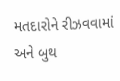મતદારોને રીઝવવામાં અને બુથ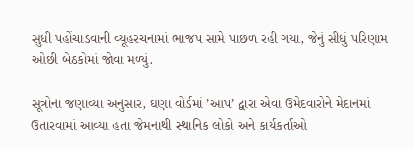સુધી પહોંચાડવાની વ્યૂહરચનામાં ભાજપ સામે પાછળ રહી ગયા, જેનું સીધું પરિણામ ઓછી બેઠકોમાં જોવા મળ્યું.

સૂત્રોના જણાવ્યા અનુસાર, ઘણા વોર્ડમાં ’આપ’ દ્વારા એવા ઉમેદવારોને મેદાનમાં ઉતારવામાં આવ્યા હતા જેમનાથી સ્થાનિક લોકો અને કાર્યકર્તાઓ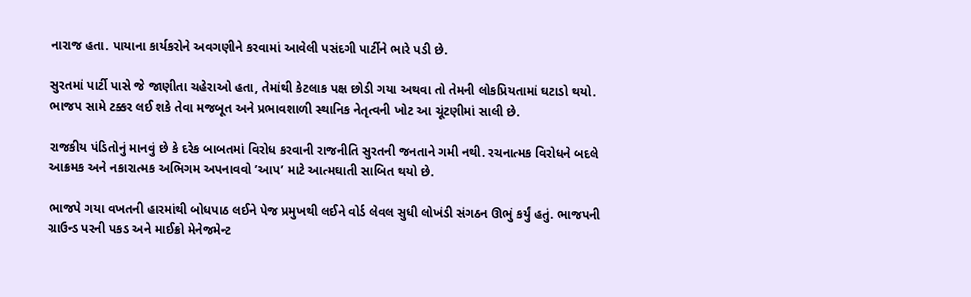નારાજ હતા. પાયાના કાર્યકરોને અવગણીને કરવામાં આવેલી પસંદગી પાર્ટીને ભારે પડી છે.

સુરતમાં પાર્ટી પાસે જે જાણીતા ચહેરાઓ હતા, તેમાંથી કેટલાક પક્ષ છોડી ગયા અથવા તો તેમની લોકપ્રિયતામાં ઘટાડો થયો. ભાજપ સામે ટક્કર લઈ શકે તેવા મજબૂત અને પ્રભાવશાળી સ્થાનિક નેતૃત્વની ખોટ આ ચૂંટણીમાં સાલી છે.

રાજકીય પંડિતોનું માનવું છે કે દરેક બાબતમાં વિરોધ કરવાની રાજનીતિ સુરતની જનતાને ગમી નથી. રચનાત્મક વિરોધને બદલે આક્રમક અને નકારાત્મક અભિગમ અપનાવવો ’આપ’ માટે આત્મઘાતી સાબિત થયો છે.

ભાજપે ગયા વખતની હારમાંથી બોધપાઠ લઈને પેજ પ્રમુખથી લઈને વોર્ડ લેવલ સુધી લોખંડી સંગઠન ઊભું કર્યું હતું. ભાજપની ગ્રાઉન્ડ પરની પકડ અને માઈક્રો મેનેજમેન્ટ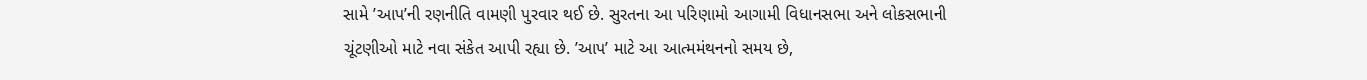સામે ’આપ’ની રણનીતિ વામણી પુરવાર થઈ છે. સુરતના આ પરિણામો આગામી વિધાનસભા અને લોકસભાની ચૂંટણીઓ માટે નવા સંકેત આપી રહ્યા છે. ’આપ’ માટે આ આત્મમંથનનો સમય છે,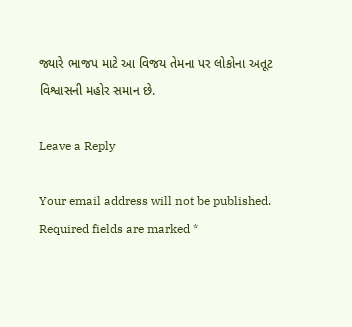જ્યારે ભાજપ માટે આ વિજય તેમના પર લોકોના અતૂટ વિશ્વાસની મહોર સમાન છે.

Leave a Reply

Your email address will not be published. Required fields are marked *